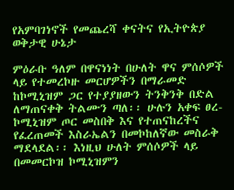የአምባገነኖች የመጨረሻ ቀናትና የኢትዮጵያ ወቅታዊ ሁኔታ

ምዕራቡ ዓለም በዋናነነት በሁለት ዋና ምሰሶዎች ላይ የተመረኮዙ መርሆዎችን በማራመድ ከኮሚኒዝም ጋር የተያያዘውን ትንቅንቅ በድል ለማጠናቀቅ ትልሙን ጣለ፡፡ ሁሉን አቀፍ ፀረ-ኮሚኒዝም ጦር መስበቅ እና የተጠናከረችና የፈረጠመች እስራኤልን በመኮከለኛው መስራቅ ማደላደል፡፡ እነዚህ ሁለት ምሰሶዎች ላይ በመመርኮዝ ኮሚኒዝምን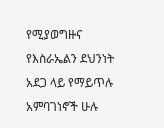የሚያወግዙና የእስራኤልን ደህንነት አደጋ ላይ የማይጥሉ አምባገነኖች ሁሉ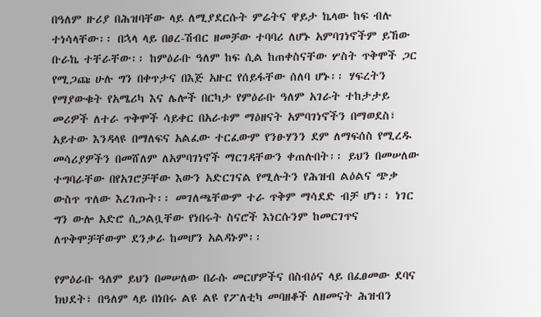በዓለም ዙሪያ በሕዝባቸው ላይ ለሚያደርሱት ምሬትና ዋይታ ኬላው ከፍ ብሉ ተነሳላቸው፡፡ በኋላ ላይ በፀረ-ሽብር ዘመቻው ተባባሪ ለሆኑ አምባገነኖችም ይኸው ቡራኬ ተቸራቸው፡፡ ከምዕራቡ ዓለም ከፍ ሲል ከጠቀስናቸው ሦስት ጥቅሞች ጋር የሚጋጩ ሁሉ ግን በቀጥታና በእጅ አዙር የሰይፋቸው ሰለባ ሆኑ፡፡ ሃፍረትን የማያውቁት የአሜሪካ እና ሌሎች በርካታ የምዕራቡ ዓለም አገራት ተከታታይ መሪዎች ለተራ ጥቅሞች ሳይቀር በአራቱም ማዕዘናት አምባገነኖችን በማወደስ፣ አይተው እንዳላዩ በማለፍና አልፈው ተርፈውም የንፁሃንን ደም ለማፍሰስ የሚረዱ መሳሪያዎችን በመሸለም ለአምባገነኖች ማርገዳቸውን ቀጠሉበት፡፡ ይህን በመሠለው ተግባራቸው በየአገሮቻቸው እውን አድርገናል የሚሉትን የሕዝብ ልዕልና ጭቃ ውስጥ ጥለው እረገጡት፡፡ መገለጫቸውም ተራ ጥቅም ማሳደድ ብቻ ሆነ፡፡ ነገር ግን ውሎ አድሮ ሲጋልቧቸው የነበሩት ስናሮች እነርሱንም ከመርገጥና ለጥቅሞቻቸውም ደንቃራ ከመሆን አልዳኑም፡፡

የምዕራቡ ዓለም ይህን በመሠለው በራሱ መርሆዎችና በስብዕና ላይ በፈፀመው ደባና ክህደት፣ በዓለም ላይ በነበሩ ልዩ ልዩ የፖለቲካ መባዘቆች ለዘመናት ሕዝብን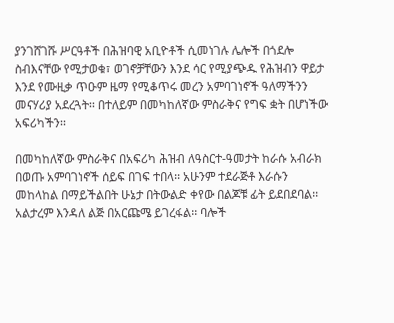ያንገሸገሹ ሥርዓቶች በሕዝባዊ አቢዮቶች ሲመነገሉ ሌሎች በጎደሎ ስብእናቸው የሚታወቁ፣ ወገኖቻቸውን እንደ ሳር የሚያጭዱ የሕዝብን ዋይታ እንደ የሙዚቃ ጥዑም ዜማ የሚቆጥሩ መረን አምባገነኖች ዓለማችንን መናሃሪያ አደረጓት፡፡ በተለይም በመካከለኛው ምስራቅና የግፍ ቋት በሆነችው አፍሪካችን፡፡

በመካከለኛው ምስራቅና በአፍሪካ ሕዝብ ለዓስርተ-ዓመታት ከራሱ አብራክ በወጡ አምባገነኖች ሰይፍ በገፍ ተበላ፡፡ አሁንም ተደራጅቶ እራሱን መከላከል በማይችልበት ሁኔታ በትውልድ ቀየው በልጆቹ ፊት ይደበደባል፡፡ አልታረም እንዳለ ልጅ በአርጩሜ ይገረፋል፡፡ ባሎች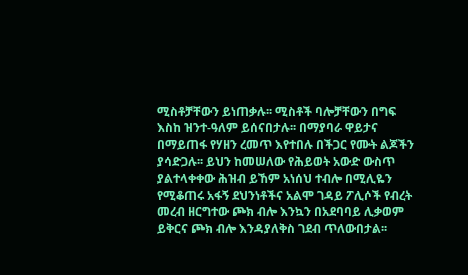ሚስቶቻቸውን ይነጠቃሉ፡፡ ሚስቶች ባሎቻቸውን በግፍ እስከ ዝንተ-ዓለም ይሰናበታሉ፡፡ በማያባራ ዋይታና በማይጠፋ የሃዘን ረመጥ እየተበሉ በችጋር የሙት ልጆችን ያሳድጋሉ፡፡ ይህን ከመሠለው የሕይወት አውድ ውስጥ ያልተላቀቀው ሕዝብ ይኸም አነሰህ ተብሎ በሚሊዬን የሚቆጠሩ አፋኝ ደህንነቶችና አልሞ ገዳይ ፖሊሶች የብረት መረብ ዘርግተው ጮክ ብሎ እንኳን በአደባባይ ሊቃወም ይቅርና ጮክ ብሎ እንዳያለቅስ ገደብ ጥለውበታል፡፡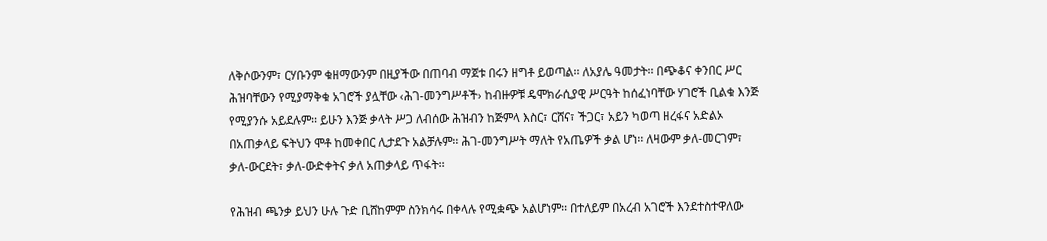ለቅሶውንም፣ ርሃቡንም ቁዘማውንም በዚያችው በጠባብ ማጀቱ በሩን ዘግቶ ይወጣል፡፡ ለአያሌ ዓመታት፡፡ በጭቆና ቀንበር ሥር ሕዝባቸውን የሚያማቅቁ አገሮች ያሏቸው ‹ሕገ-መንግሥቶች› ከብዙዎቹ ዴሞክራሲያዊ ሥርዓት ከሰፈነባቸው ሃገሮች ቢልቁ እንጅ የሚያንሱ አይደሉም፡፡ ይሁን እንጅ ቃላት ሥጋ ለብሰው ሕዝብን ከጅምላ እስር፣ ርሸና፣ ችጋር፣ አይን ካወጣ ዘረፋና አድልኦ በአጠቃላይ ፍትህን ሞቶ ከመቀበር ሊታደጉ አልቻሉም፡፡ ሕገ-መንግሥት ማለት የአጤዎች ቃል ሆነ፡፡ ለዛውም ቃለ-መርገም፣ ቃለ-ውርደት፣ ቃለ-ውድቀትና ቃለ አጠቃላይ ጥፋት፡፡

የሕዝብ ጫንቃ ይህን ሁሉ ጉድ ቢሸከምም ስንክሳሩ በቀላሉ የሚቋጭ አልሆነም፡፡ በተለይም በአረብ አገሮች እንደተስተዋለው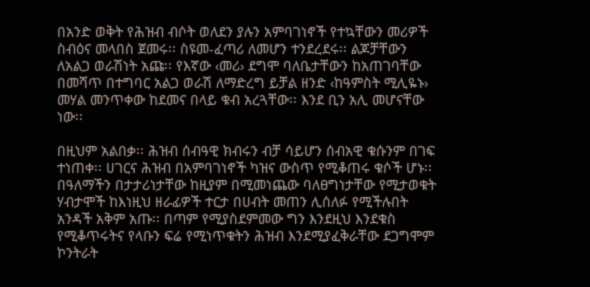በአንድ ወቅት የሕዝብ ብሶት ወለደን ያሉን አምባገነኖች የተኳቸውን መሪዎች ስብዕና መላበስ ጀመሩ፡፡ ስዩመ-ፈጣሪ ለመሆን ተንደረደሩ፡፡ ልጆቻቸውን ለአልጋ ወራሽነት አጩ፡፡ የእኛው ‹መሪ› ደግሞ ባለቤታቸውን ከአጠገባቸው በመሻጥ በተግባር አልጋ ወራሽ ለማድረግ ይቻል ዘንድ ‹ከዓምስት ሚሊዬኑ› መሃል መንጥቀው ከደመና በላይ ቁብ አረጓቸው፡፡ እንደ ቢን አሊ መሆናቸው ነው፡፡

በዚህም አልበቃ፡፡ ሕዝብ ሰብዓዊ ክብሩን ብቻ ሳይሆን ሰብአዊ ቁሱንም በገፍ ተነጠቀ፡፡ ሀገርና ሕዝብ በአምባገነኖች ካዝና ውስጥ የሚቆጠሩ ቁሶች ሆኑ፡፡ በዓለማችን በታታሪነታቸው ከዚያም በሚመነጨው ባለፀግነታቸው የሚታወቁት ሃብታሞች ከእነዚህ ዘራፊዎች ተርታ በሀብት መጠን ሊሰለፉ የሚችሉበት አንዳች አቅም አጡ፡፡ በጣም የሚያስደምመው ግን እንደዚህ እንደቁስ የሚቆጥሩትና የላቡን ፍሬ የሚነጥቁትን ሕዝብ እንደሚያፈቅራቸው ደጋግሞም ኮንትራት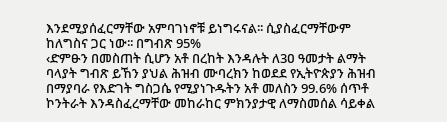እንደሚያሰፈርማቸው አምባገነኖቹ ይነግሩናል፡፡ ሲያስፈርማቸውም ከለግስና ጋር ነው፡፡ በግብጽ 95%
‹ድምፁን በመስጠት ሲሆን አቶ በረከት እንዳሉት ለ3ዐ ዓመታት ልማት ባላያት ግብጽ ይኸን ያህል ሕዝብ ሙባረክን ከወደደ የኢትዮጵያን ሕዝብ በማያባራ የእድገት ግስጋሴ የሚያነጉዱትን አቶ መለስን 99.6% ሰጥቶ ኮንትራት እንዳስፈረማቸው መከራከር ምክንያታዊ ለማስመሰል ሳይቀል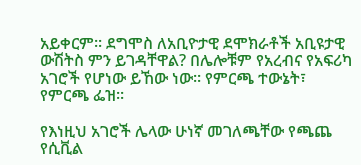አይቀርም፡፡ ደግሞስ ለአቢዮታዊ ደሞክራቶች አቢዩታዊ ውሽትስ ምን ይገዳቸዋል? በሌሎቹም የአረብና የአፍሪካ አገሮች የሆነው ይኸው ነው፡፡ የምርጫ ተውኔት፣ የምርጫ ፌዝ፡፡

የእነዚህ አገሮች ሌላው ሁነኛ መገለጫቸው የጫጨ የሲቪል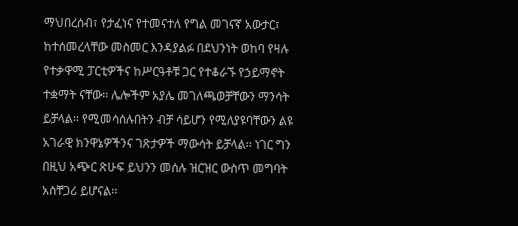ማህበረሰብ፣ የታፈነና የተመናተለ የግል መገናኛ አውታር፣ ከተሰመረላቸው መስመር እንዳያልፉ በደህንነት ወከባ የዛሉ የተቃዋሚ ፓርቲዎችና ከሥርዓቶቹ ጋር የተቆራኙ የኃይማኖት ተቋማት ናቸው፡፡ ሌሎችም አያሌ መገለጫወቻቸውን ማንሳት ይቻላል፡፡ የሚመሳሰሉበትን ብቻ ሳይሆን የሚለያዩባቸውን ልዩ አገራዊ ክንዋኔዎችንና ገጽታዎች ማውሳት ይቻላል፡፡ ነገር ግን በዚህ አጭር ጽሁፍ ይህንን መሰሉ ዝርዝር ውስጥ መግባት አስቸጋሪ ይሆናል፡፡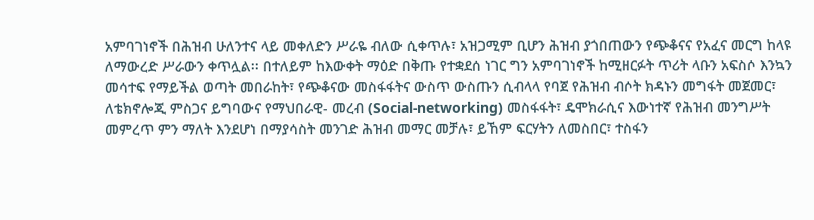አምባገነኖች በሕዝብ ሁለንተና ላይ መቀለድን ሥራዬ ብለው ሲቀጥሉ፣ አዝጋሚም ቢሆን ሕዝብ ያጎበጠውን የጭቆናና የአፈና መርግ ከላዩ ለማውረድ ሥራውን ቀጥሏል፡፡ በተለይም ከእውቀት ማዕድ በቅጡ የተቋደሰ ነገር ግን አምባገነኖች ከሚዘርፉት ጥሪት ላቡን አፍስሶ እንኳን መሳተፍ የማይችል ወጣት መበራከት፣ የጭቆናው መስፋፋትና ውስጥ ውስጡን ሲብላላ የባጀ የሕዝብ ብሶት ክዳኑን መግፋት መጀመር፣ ለቴክኖሎጂ ምስጋና ይግባውና የማህበራዊ- መረብ (Social-networking) መስፋፋት፣ ዴሞክራሲና እውነተኛ የሕዝብ መንግሥት መምረጥ ምን ማለት እንደሆነ በማያሳስት መንገድ ሕዝብ መማር መቻሉ፣ ይኸም ፍርሃትን ለመስበር፣ ተስፋን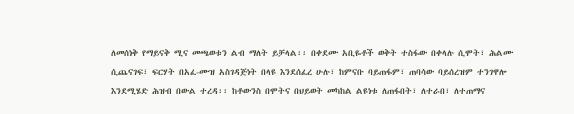ለመሰነቅ የማይናቅ ሚና መጫወቱን ልብ ማለት ይቻላል፡፡ በቀደሙ አቢዬቶች ወቅት ተስፋው በቀላሉ ሲሞት፣ ሕልሙ ሲጨናገፍ፣ ፍርሃት በአፈ-ሙዝ አስገዳጅነት በላዩ እንደሰፈረ ሁሉ፣ ከምናቡ ባይጠፋም፣ ጠባሳው ባይሰረዝም ተንገዋሎ እንደሚሄድ ሕዝብ በውል ተረዳ፡፡ ከቶውንስ በሞትና በህይወት መካከል ልዩነቱ ለጠፋበት፣ ለተራበ፣ ለተጠማና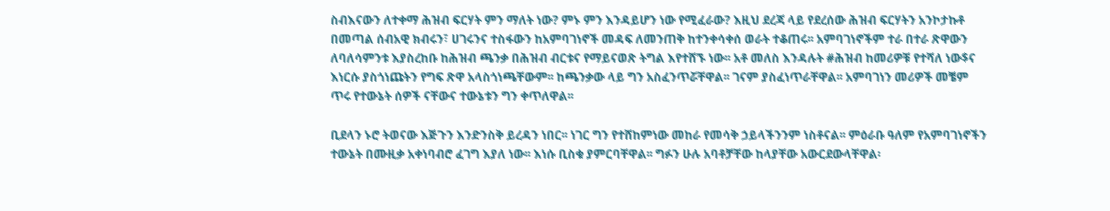ስብእናውን ለተቀማ ሕዝብ ፍርሃት ምን ማለት ነው? ምኑ ምን እንዳይሆን ነው የሚፈራው? እዚህ ደረጃ ላይ የደረሰው ሕዝብ ፍርሃትን አንኮታኩቶ በመጣል ሰብአዊ ክብሩን፣ ሀገሩንና ተስፋውን ከአምባገነኖች መዳፍ ለመንጠቅ ከተንቀሳቀሰ ወራት ተቆጠሩ፡፡ አምባገነኖችም ተራ በተራ ጽዋውን ለባለሳምንቱ እያስረከቡ ከሕዝብ ጫንቃ በሕዝብ ብርቱና የማይናወጽ ትግል እየተሸኙ ነው፡፡ አቶ መለስ እንዳሉት #ሕዝብ ከመሪዎቹ የተሻለ ነው$ና እነርሱ ያስጎነጩትን የግፍ ጽዋ አላስጎነጫቸውም፡፡ ከጫንቃው ላይ ግን አስፈንጥሯቸዋል፡፡ ገናም ያስፈነጥራቸዋል፡፡ አምባገነን መሪዎች መቼም ጥሩ የተውኔት ሰዎች ናቸውና ተውኔቱን ግን ቀጥለዋል፡፡

ቢደላን ኑሮ ትወናው እጅጉን እንድንስቅ ይረዳን ነበር፡፡ ነገር ግን የተሸከምነው መከራ የመሳቅ ኃይላችንንም ነስቶናል፡፡ ምዕራቡ ዓለም የአምባገነኖችን ተውኔት በሙዚቃ አቀነባብሮ ፈገግ እያለ ነው፡፡ እነሱ ቢስቁ ያምርባቸዋል፡፡ ግፉን ሁሉ አባቶቻቸው ከላያቸው አውርደውላቸዋል፡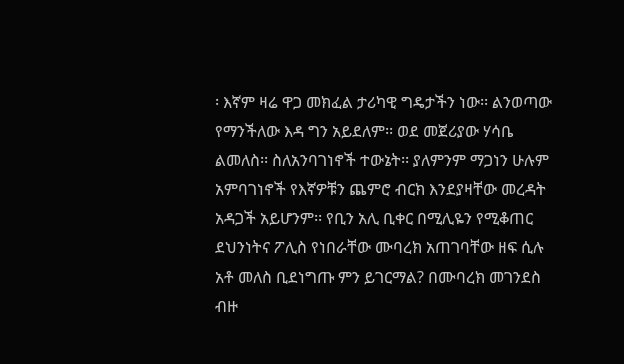፡ እኛም ዛሬ ዋጋ መክፈል ታሪካዊ ግዴታችን ነው፡፡ ልንወጣው የማንችለው እዳ ግን አይደለም፡፡ ወደ መጀሪያው ሃሳቤ ልመለስ፡፡ ስለአንባገነኖች ተውኔት፡፡ ያለምንም ማጋነን ሁሉም አምባገነኖች የእኛዎቹን ጨምሮ ብርክ እንደያዛቸው መረዳት አዳጋች አይሆንም፡፡ የቢን አሊ ቢቀር በሚሊዬን የሚቆጠር ደህንነትና ፖሊስ የነበራቸው ሙባረክ አጠገባቸው ዘፍ ሲሉ አቶ መለስ ቢደነግጡ ምን ይገርማል? በሙባረክ መገንደስ ብዙ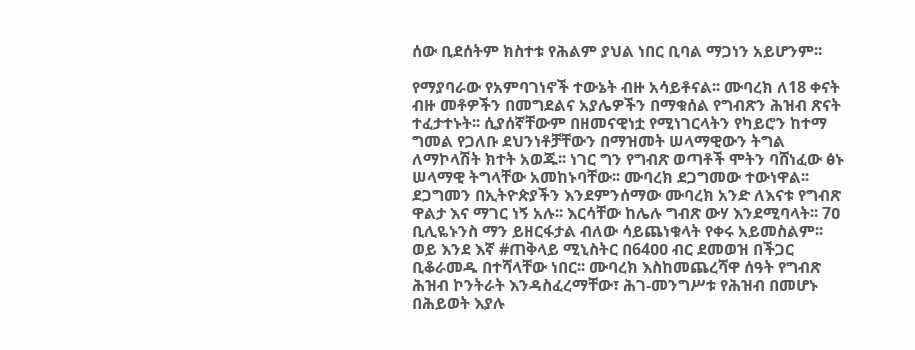ሰው ቢደሰትም ክስተቱ የሕልም ያህል ነበር ቢባል ማጋነን አይሆንም፡፡

የማያባራው የአምባገነኖች ተውኔት ብዙ አሳይቶናል፡፡ ሙባረክ ለ18 ቀናት ብዙ መቶዎችን በመግደልና አያሌዎችን በማቁሰል የግብጽን ሕዝብ ጽናት ተፈታተኑት፡፡ ሲያሰኛቸውም በዘመናዊነቷ የሚነገርላትን የካይሮን ከተማ ግመል የጋለቡ ደህንነቶቻቸውን በማዝመት ሠላማዊውን ትግል ለማኮላሽት ክተት አወጁ፡፡ ነገር ግን የግብጽ ወጣቶች ሞትን ባሸነፈው ፅኑ ሠላማዊ ትግላቸው አመከኑባቸው፡፡ ሙባረክ ደጋግመው ተውነዋል፡፡ ደጋግመን በኢትዮጵያችን እንደምንሰማው ሙባረክ አንድ ለእናቱ የግብጽ ዋልታ እና ማገር ነኝ አሉ፡፡ እርሳቸው ከሌሉ ግብጽ ውሃ እንደሚባላት፡፡ 7ዐ ቢሊዬኑንስ ማን ይዘርፋታል ብለው ሳይጨነቁላት የቀሩ አይመስልም፡፡ ወይ እንደ እኛ #ጠቅላይ ሚኒስትር በ64ዐዐ ብር ደመወዝ በችጋር ቢቆራመዱ በተሻላቸው ነበር፡፡ ሙባረክ እስከመጨረሻዋ ሰዓት የግብጽ ሕዝብ ኮንትራት እንዳስፈረማቸው፣ ሕገ-መንግሥቱ የሕዝብ በመሆኑ በሕይወት እያሉ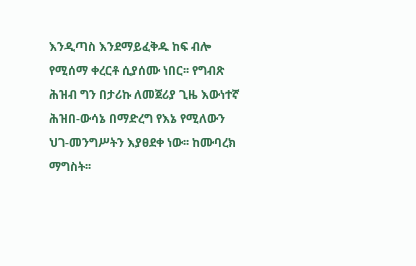እንዲጣስ እንደማይፈቅዱ ከፍ ብሎ የሚሰማ ቀረርቶ ሲያሰሙ ነበር፡፡ የግብጽ ሕዝብ ግን በታሪኩ ለመጀሪያ ጊዜ እውነተኛ ሕዝበ-ውሳኔ በማድረግ የእኔ የሚለውን ህገ-መንግሥትን እያፀደቀ ነው፡፡ ከሙባረክ ማግስት፡፡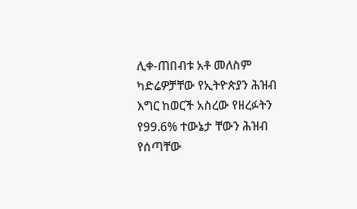ሊቀ-ጠበብቱ አቶ መለስም ካድሬዎቻቸው የኢትዮጵያን ሕዝብ እግር ከወርች አስረው የዘረፉትን የ99.6% ተውኔታ ቸውን ሕዝብ የሰጣቸው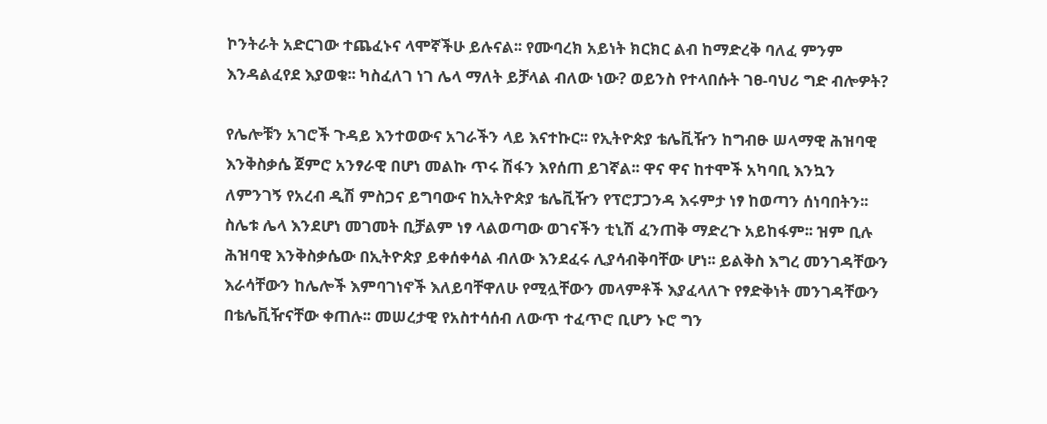ኮንትራት አድርገው ተጨፈኑና ላሞኛችሁ ይሉናል፡፡ የሙባረክ አይነት ክርክር ልብ ከማድረቅ ባለፈ ምንም እንዳልፈየደ እያወቁ፡፡ ካስፈለገ ነገ ሌላ ማለት ይቻላል ብለው ነው? ወይንስ የተላበሱት ገፀ-ባህሪ ግድ ብሎዎት?

የሌሎቹን አገሮች ጉዳይ እንተወውና አገራችን ላይ እናተኩር፡፡ የኢትዮጵያ ቴሌቪዥን ከግብፁ ሠላማዊ ሕዝባዊ እንቅስቃሴ ጀምሮ አንፃራዊ በሆነ መልኩ ጥሩ ሽፋን እየሰጠ ይገኛል፡፡ ዋና ዋና ከተሞች አካባቢ እንኳን ለምንገኝ የአረብ ዲሽ ምስጋና ይግባውና ከኢትዮጵያ ቴሌቪዥን የፕሮፓጋንዳ እሩምታ ነፃ ከወጣን ሰነባበትን፡፡ ስሌቱ ሌላ እንደሆነ መገመት ቢቻልም ነፃ ላልወጣው ወገናችን ቲኒሽ ፈንጠቅ ማድረጉ አይከፋም፡፡ ዝም ቢሉ ሕዝባዊ እንቅስቃሴው በኢትዮጵያ ይቀሰቀሳል ብለው እንደፈሩ ሊያሳብቅባቸው ሆነ፡፡ ይልቅስ እግረ መንገዳቸውን እራሳቸውን ከሌሎች እምባገነኖች እለይባቸዋለሁ የሚሏቸውን መላምቶች እያፈላለጉ የፃድቅነት መንገዳቸውን በቴሌቪዥናቸው ቀጠሉ፡፡ መሠረታዊ የአስተሳሰብ ለውጥ ተፈጥሮ ቢሆን ኑሮ ግን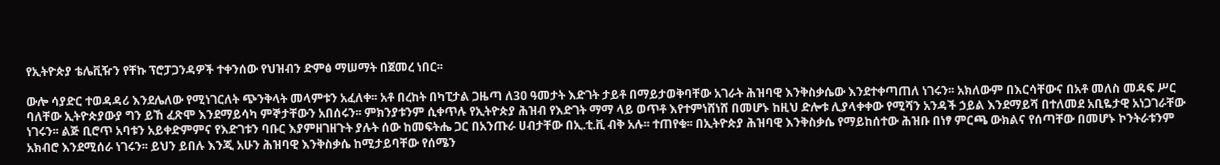የኢትዮጵያ ቴሌቪዥን የቸኩ ፕሮፓጋንዳዎች ተቀንሰው የህዝብን ድምፅ ማሠማት በጀመረ ነበር፡፡

ውሎ ሳያድር ተወዳዳሪ እንደሌለው የሚነገርለት ጭንቅላት መላምቱን አፈለቀ፡፡ አቶ በረከት በካፒታል ጋዜጣ ለ3ዐ ዓመታት እድገት ታይቶ በማይታወቅባቸው አገራት ሕዝባዊ እንቅስቃሴው እንደተቀጣጠለ ነገሩን፡፡ አክለውም በእርሳቸውና በአቶ መለስ መዳፍ ሥር ባለቸው ኢትዮጵያውያ ግን ይኸ ፈጽሞ እንደማይሳካ ምኞታቸውን አበሰሩን፡፡ ምክንያቱንም ሲቀጥሉ የኢትዮጵያ ሕዝብ የእድገት ማማ ላይ ወጥቶ እየተምነሸነሸ በመሆኑ ከዚህ ድሎቱ ሊያላቀቀው የሚሻን አንዳች ኃይል እንደማይሻ በተለመደ አቢዬታዊ አነጋገራቸው ነገሩን፡፡ ልጅ ቢሮጥ አባቱን አይቀድምምና የእድገቱን ባቡር እያምዘገዘጉት ያሉት ሰው ከመፍትሔ ጋር በአንጡራ ሀብታቸው በኢ.ቲ.ቪ ብቅ አሉ፡፡ ተጠየቁ፡፡ በኢትዮጵያ ሕዝባዊ እንቅስቃሴ የማይከሰተው ሕዝቡ በነፃ ምርጫ ውክልና የሰጣቸው በመሆኑ ኮንትራቱንም አክብሮ እንደሚሰራ ነገሩን፡፡ ይህን ይበሉ እንጂ አሁን ሕዝባዊ እንቅስቃሴ ከሚታይባቸው የሰሜን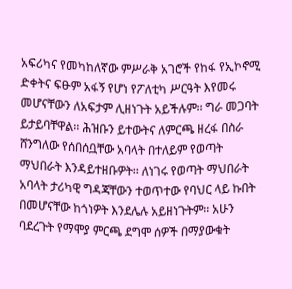አፍሪካና የመካከለኛው ምሥራቅ አገሮች የከፋ የኢኮኖሚ ድቀትና ፍፁም አፋኝ የሆነ የፖለቲካ ሥርዓት እየመሩ መሆናቸውን ለአፍታም ሊዘነጉት አይችሉም፡፡ ግራ መጋባት ይታይባቸዋል፡፡ ሕዝቡን ይተውትና ለምርጫ ዘረፋ በስራ ሸንግለው የሰበሰቧቸው አባላት በተለይም የወጣት ማህበራት እንዳይተዘቡዎት፡፡ ለነገሩ የወጣት ማህበራት አባላት ታሪካዊ ግዳጃቸውን ተወጥተው የባህር ላይ ኩበት በመሆናቸው ከጎነዎት እንደሌሉ አይዘነጉትም፡፡ አሁን ባደረጉት የማሞያ ምርጫ ደግሞ ሰዎች በማያውቁት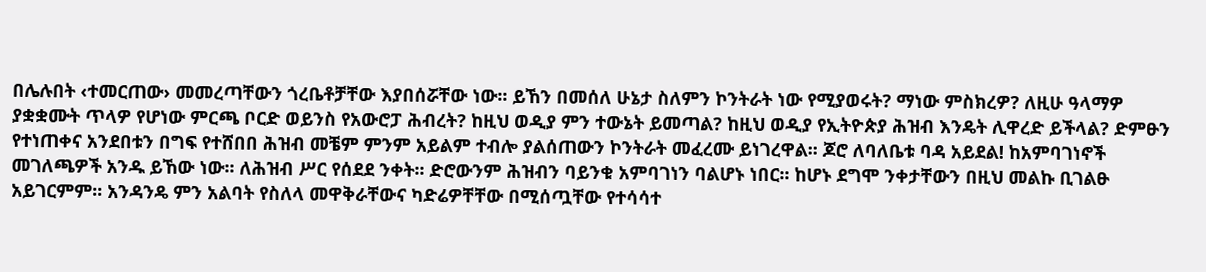በሌሉበት ‹ተመርጠው› መመረጣቸውን ጎረቤቶቻቸው እያበሰሯቸው ነው፡፡ ይኸን በመሰለ ሁኔታ ስለምን ኮንትራት ነው የሚያወሩት? ማነው ምስክረዎ? ለዚሁ ዓላማዎ ያቋቋሙት ጥላዎ የሆነው ምርጫ ቦርድ ወይንስ የአውሮፓ ሕብረት? ከዚህ ወዲያ ምን ተውኔት ይመጣል? ከዚህ ወዲያ የኢትዮጵያ ሕዝብ እንዴት ሊዋረድ ይችላል? ድምፁን የተነጠቀና አንደበቱን በግፍ የተሸበበ ሕዝብ መቼም ምንም አይልም ተብሎ ያልሰጠውን ኮንትራት መፈረሙ ይነገረዋል፡፡ ጆሮ ለባለቤቱ ባዳ አይደል! ከአምባገነኖች መገለጫዎች አንዱ ይኸው ነው፡፡ ለሕዝብ ሥር የሰደደ ንቀት፡፡ ድሮውንም ሕዝብን ባይንቁ አምባገነን ባልሆኑ ነበር፡፡ ከሆኑ ደግሞ ንቀታቸውን በዚህ መልኩ ቢገልፁ አይገርምም፡፡ አንዳንዴ ምን አልባት የስለላ መዋቅራቸውና ካድሬዎቸቸው በሚሰጧቸው የተሳሳተ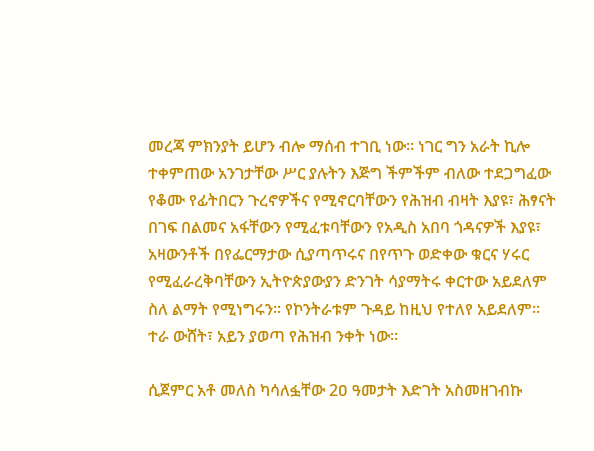መረጃ ምክንያት ይሆን ብሎ ማሰብ ተገቢ ነው፡፡ ነገር ግን አራት ኪሎ ተቀምጠው አንገታቸው ሥር ያሉትን እጅግ ችምችም ብለው ተደጋግፈው የቆሙ የፊትበርን ጉረኖዎችና የሚኖርባቸውን የሕዝብ ብዛት እያዩ፣ ሕፃናት በገፍ በልመና አፋቸውን የሚፈቱባቸውን የአዲስ አበባ ጎዳናዎች እያዩ፣ አዛውንቶች በየፌርማታው ሲያጣጥሩና በየጥጉ ወድቀው ቁርና ሃሩር የሚፈራረቅባቸውን ኢትዮጵያውያን ድንገት ሳያማትሩ ቀርተው አይደለም ስለ ልማት የሚነግሩን፡፡ የኮንትራቱም ጉዳይ ከዚህ የተለየ አይደለም፡፡ ተራ ውሸት፣ አይን ያወጣ የሕዝብ ንቀት ነው፡፡

ሲጀምር አቶ መለስ ካሳለፏቸው 2ዐ ዓመታት እድገት አስመዘገብኩ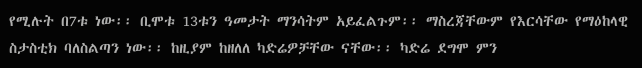የሚሉት በ7ቱ ነው፡፡ ቢሞቱ 13ቱን ዓመታት ማንሳትም አይፈልጉም፡፡ ማስረጃቸውም የእርሳቸው የማዕከላዊ ስታስቲክ ባለስልጣን ነው፡፡ ከዚያም ከዘለለ ካድሬዎቻቸው ናቸው፡፡ ካድሬ ደግሞ ምን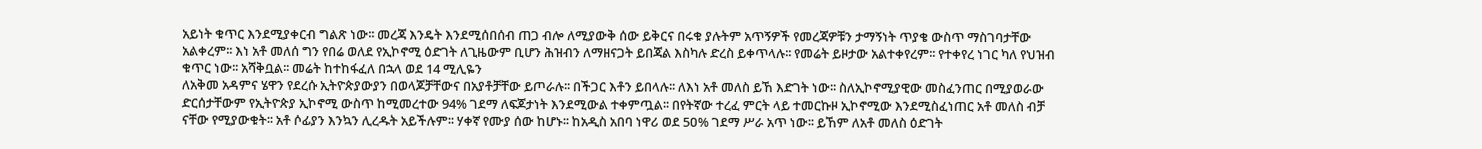አይነት ቁጥር እንደሚያቀርብ ግልጽ ነው፡፡ መረጃ እንዴት እንደሚሰበሰብ ጠጋ ብሎ ለሚያውቅ ሰው ይቅርና በሩቁ ያሉትም አጥኝዎች የመረጃዎቹን ታማኝነት ጥያቄ ውስጥ ማስገባታቸው አልቀረም፡፡ እነ አቶ መለሰ ግን የበሬ ወለደ የኢኮኖሚ ዕድገት ለጊዜውም ቢሆን ሕዝብን ለማዘናጋት ይበጃል እስካሉ ድረስ ይቀጥላሉ፡፡ የመሬት ይዞታው አልተቀየረም፡፡ የተቀየረ ነገር ካለ የህዝብ ቁጥር ነው፡፡ አሻቅቧል፡፡ መሬት ከተከፋፈለ በኋላ ወደ 14 ሚሊዬን
ለአቅመ አዳምና ሄዋን የደረሱ ኢትዮጵያውያን በወላጆቻቸውና በአያቶቻቸው ይጦራሉ፡፡ በችጋር እቶን ይበላሉ፡፡ ለእነ አቶ መለስ ይኸ እድገት ነው፡፡ ስለኢኮኖሚያዊው መስፈንጠር በሚያወራው ድርሰታቸውም የኢትዮጵያ ኢኮኖሚ ውስጥ ከሚመረተው 94% ገደማ ለፍጆታነት እንደሚውል ተቀምጧል፡፡ በየትኛው ተረፈ ምርት ላይ ተመርኩዞ ኢኮኖሚው እንደሚስፈነጠር አቶ መለስ ብቻ ናቸው የሚያውቁት፡፡ አቶ ሶፊያን እንኳን ሊረዱት አይችሉም፡፡ ሃቀኛ የሙያ ሰው ከሆኑ፡፡ ከአዲስ አበባ ነዋሪ ወደ 5ዐ% ገደማ ሥራ አጥ ነው፡፡ ይኸም ለአቶ መለስ ዕድገት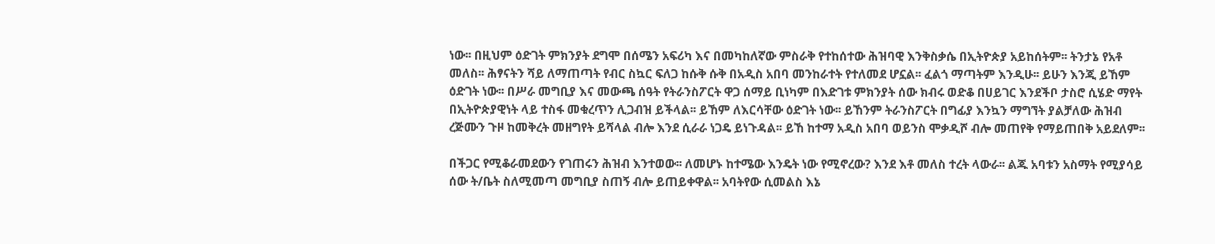ነው፡፡ በዚህም ዕድገት ምክንያት ደግሞ በሰሜን አፍሪካ እና በመካከለኛው ምስራቅ የተከሰተው ሕዝባዊ እንቅስቃሴ በኢትዮጵያ አይከሰትም፡፡ ትንታኔ የአቶ መለስ፡፡ ሕፃናትን ሻይ ለማጠጣት የብር ስኳር ፍለጋ ከሱቅ ሱቅ በአዲስ አበባ መንከራተት የተለመደ ሆኗል፡፡ ፈልጎ ማጣትም እንዲሁ፡፡ ይሁን እንጂ ይኸም ዕድገት ነው፡፡ በሥራ መግቢያ እና መውጫ ሰዓት የትራንስፖርት ዋጋ ሰማይ ቢነካም በእድገቱ ምክንያት ሰው ክብሩ ወድቆ በሀይገር እንደችቦ ታስሮ ሲሄድ ማየት በኢትዮጵያዊነት ላይ ተስፋ መቁረጥን ሊጋብዝ ይችላል፡፡ ይኸም ለእርሳቸው ዕድገት ነው፡፡ ይኸንም ትራንስፖርት በግፊያ እንኳን ማግኘት ያልቻለው ሕዝብ ረጅሙን ጉዞ ከመቅረት መዘግየት ይሻላል ብሎ እንደ ሲራራ ነጋዴ ይነጉዳል፡፡ ይኸ ከተማ አዲስ አበባ ወይንስ ሞቃዲሾ ብሎ መጠየቅ የማይጠበቅ አይደለም፡፡

በችጋር የሚቆራመደውን የገጠሩን ሕዝብ እንተወው፡፡ ለመሆኑ ከተሜው እንዴት ነው የሚኖረው? እንደ እቶ መለስ ተረት ላውራ፡፡ ልጁ አባቱን አስማት የሚያሳይ ሰው ት/ቤት ስለሚመጣ መግቢያ ስጠኝ ብሎ ይጠይቀዋል፡፡ አባትየው ሲመልስ እኔ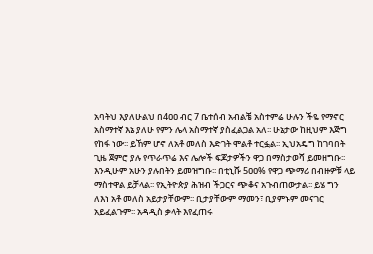አባትህ እያለሁልህ በ4ዐዐ ብር 7 ቤተሰብ አብልቼ አስተምሬ ሁሉን ችዬ የማኖር አስማተኛ እኔ ያለሁ የምን ሌላ አስማተኛ ያስፈልጋል አለ፡፡ ሁኔታው ከዚህም እጅግ የከፋ ነው፡፡ ይኸም ሆኖ ለአቶ መለስ እድገት ሞልቶ ተርፏል፡፡ ኢህአዴግ ከገባበት ጊዜ ጀምሮ ያሉ የጥራጥሬ እና ሌሎች ፍጆታዎችን ዋጋ በማስታወሻ ይመዘግቡ፡፡ እንዲሁም አሁን ያሉበትን ይመዝግቡ፡፡ በቲኒሹ 5ዐዐ% የዋጋ ጭማሪ በብዙዎቹ ላይ ማስተዋል ይቻላል፡፡ የኢትዮጵያ ሕዝብ ችጋርና ጭቆና አጉብጠውታል፡፡ ይሄ ግን ለእነ አቶ መለስ አይታያቸውም፡፡ ቢታያቸውም ማመን፣ ቢያምኑም መናገር አይፈልጉም፡፡ አዳዲስ ቃላት እየፈጠሩ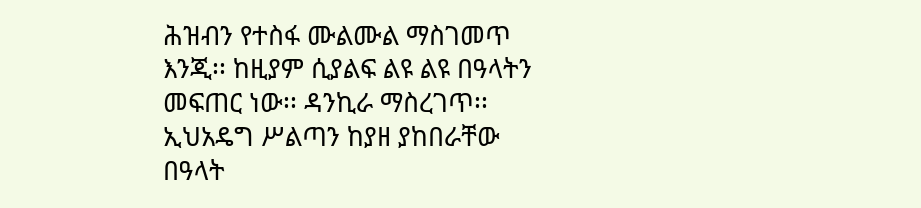ሕዝብን የተስፋ ሙልሙል ማስገመጥ እንጂ፡፡ ከዚያም ሲያልፍ ልዩ ልዩ በዓላትን መፍጠር ነው፡፡ ዳንኪራ ማስረገጥ፡፡ ኢህአዴግ ሥልጣን ከያዘ ያከበራቸው በዓላት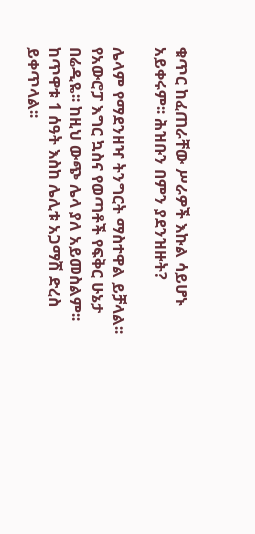ቁጥር ከፈጠራቸው ሥራዎች እኩል ሳይሆኑ አይቀሩም፡፡ ሕዝቡን በምን ያደንዝዙት?

ሌላም የማደንዘዣ ትንግርት ማስተዋል ይቻላል፡፡ የአውሮፓ እግር ኳስና የወጣቶች የፍቅር ሁኔታ በሬዲዬ፡፡ ከዚህ ውጭ ሌላ ያለ አይመስልም፡፡ ከጥዋቱ 1 ሰዓት እስከ ሌሊቱ አጋማሽ ድረስ ይቀጥላል፡፡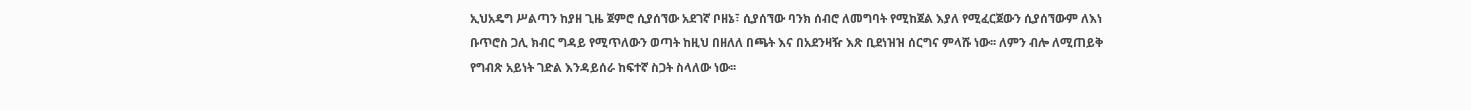ኢህአዴግ ሥልጣን ከያዘ ጊዜ ጀምሮ ሲያሰኘው አደገኛ ቦዘኔ፣ ሲያሰኘው ባንክ ሰብሮ ለመግባት የሚከጀል እያለ የሚፈርጀውን ሲያሰኘውም ለእነ ቡጥሮስ ጋሊ ክብር ግዳይ የሚጥለውን ወጣት ከዚህ በዘለለ በጫት እና በአደንዛዥ እጽ ቢደነዝዝ ሰርግና ምላሹ ነው፡፡ ለምን ብሎ ለሚጠይቅ የግብጽ አይነት ገድል እንዳይሰራ ከፍተኛ ስጋት ስላለው ነው፡፡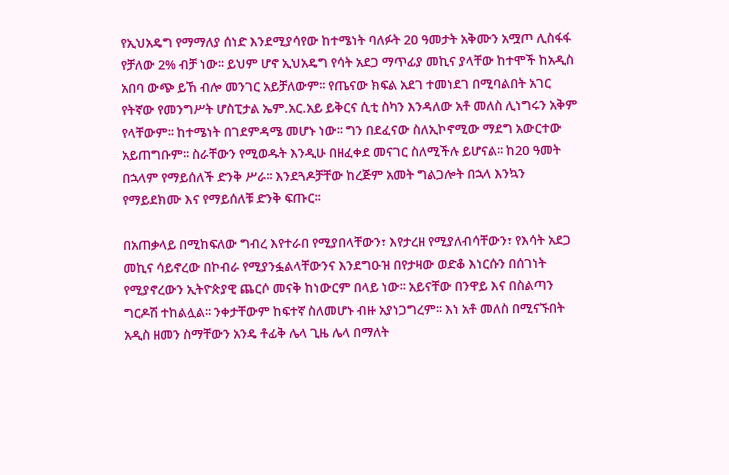የኢህአዴግ የማማለያ ሰነድ እንደሚያሳየው ከተሜነት ባለፉት 2ዐ ዓመታት አቅሙን አሟጦ ሊስፋፋ የቻለው 2% ብቻ ነው፡፡ ይህም ሆኖ ኢህአዴግ የሳት አደጋ ማጥፊያ መኪና ያላቸው ከተሞች ከአዲስ አበባ ውጭ ይኸ ብሎ መንገር አይቻለውም፡፡ የጤናው ክፍል አደገ ተመነደገ በሚባልበት አገር የትኛው የመንግሥት ሆስፒታል ኤም.አር.አይ ይቅርና ሲቲ ስካን እንዳለው አቶ መለስ ሊነግሩን አቅም የላቸውም፡፡ ከተሜነት በገደምዳሜ መሆኑ ነው፡፡ ግን በደፈናው ስለኢኮኖሚው ማደግ አውርተው አይጠግቡም፡፡ ስራቸውን የሚወዱት እንዲሁ በዘፈቀደ መናገር ስለሚችሉ ይሆናል፡፡ ከ2ዐ ዓመት በኋላም የማይሰለች ድንቅ ሥራ፡፡ እንደጓዶቻቸው ከረጅም አመት ግልጋሎት በኋላ እንኳን የማይደክሙ እና የማይሰለቹ ድንቅ ፍጡር፡፡

በአጠቃላይ በሚከፍለው ግብረ እየተራበ የሚያበላቸውን፣ እየታረዘ የሚያለብሳቸውን፣ የእሳት አደጋ መኪና ሳይኖረው በኮብራ የሚያንፏልላቸውንና እንደግዑዝ በየታዛው ወድቆ እነርሱን በሰገነት የሚያኖረውን ኢትዮጵያዊ ጨርሶ መናቅ ከነውርም በላይ ነው፡፡ አይናቸው በንዋይ እና በስልጣን ግርዶሽ ተከልሏል፡፡ ንቀታቸውም ከፍተኛ ስለመሆኑ ብዙ አያነጋግረም፡፡ እነ አቶ መለስ በሚናኙበት አዲስ ዘመን ስማቸውን አንዴ ቶፊቅ ሌላ ጊዜ ሌላ በማለት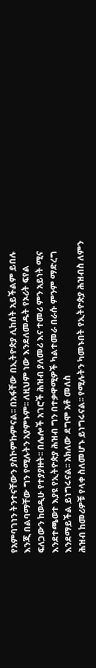የአምባገነን ትንተናቸውን ያስኮምኩምናል፡፡ በአፋቸው በኢትዮጵያ ሊከሰት አይችልም ይበሉ እንጂ በልባማቸው ግን የሚሉትን አያምኑም፡፡ ለዚህም ነው እንደለመዱት የኦሪት ፍየል ፍለጋውን ከወዲሁ የተያያዙት፡፡ በሌሎች አገሮች ሕዝብ ያለመሪ እና ተመሪ ምን አይነት ሚና እንደተጫወተ እያዩ የኢትዮጵያ ሕዝብ ግን በተቃዋሚዎች ካልተመራ በራሱ ምንም ማድረግ እንደማይችል ይነግሩናል፡፡ አክለው ደግሞ አቶ መለስ
ሕዝብ ከመሪዎቹ የላቀ ስለመሆኑ ይነግሩናል፡፡ የሚሉትን ካመኑበት የኢትዮጵያ ሕዝብስ ለምን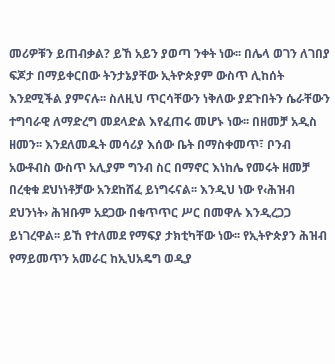መሪዎቹን ይጠብቃል? ይኸ አይን ያወጣ ንቀት ነው፡፡ በሌላ ወገን ለገበያ ፍጆታ በማይቀርበው ትንታኔያቸው ኢትዮጵያም ውስጥ ሊከሰት እንደሚችል ያምናሉ፡፡ ስለዚህ ጥርሳቸውን ነቅለው ያደጉበትን ሴራቸውን ተግባራዊ ለማድረግ መደላድል እየፈጠሩ መሆኑ ነው፡፡ በዘመቻ አዲስ ዘመን፡፡ እንደለመዱት መሳሪያ እሰው ቤት በማስቀመጥ፣ ቦንብ አውቶብስ ውስጥ አሊያም ግንብ ስር በማኖር እነከሌ የመሩት ዘመቻ በረቂቁ ደህነነቶቻው አንደከሸፈ ይነግሩናል፡፡ እንዲህ ነው የ‹ሕዝብ ደህንነት› ሕዝቡም አደጋው በቁጥጥር ሥር በመዋሉ እንዲረጋጋ ይነገረዋል፡፡ ይኸ የተለመደ የማፍያ ታክቲካቸው ነው፡፡ የኢትዮጵያን ሕዝብ የማይመጥን አመራር ከኢህአዴግ ወዲያ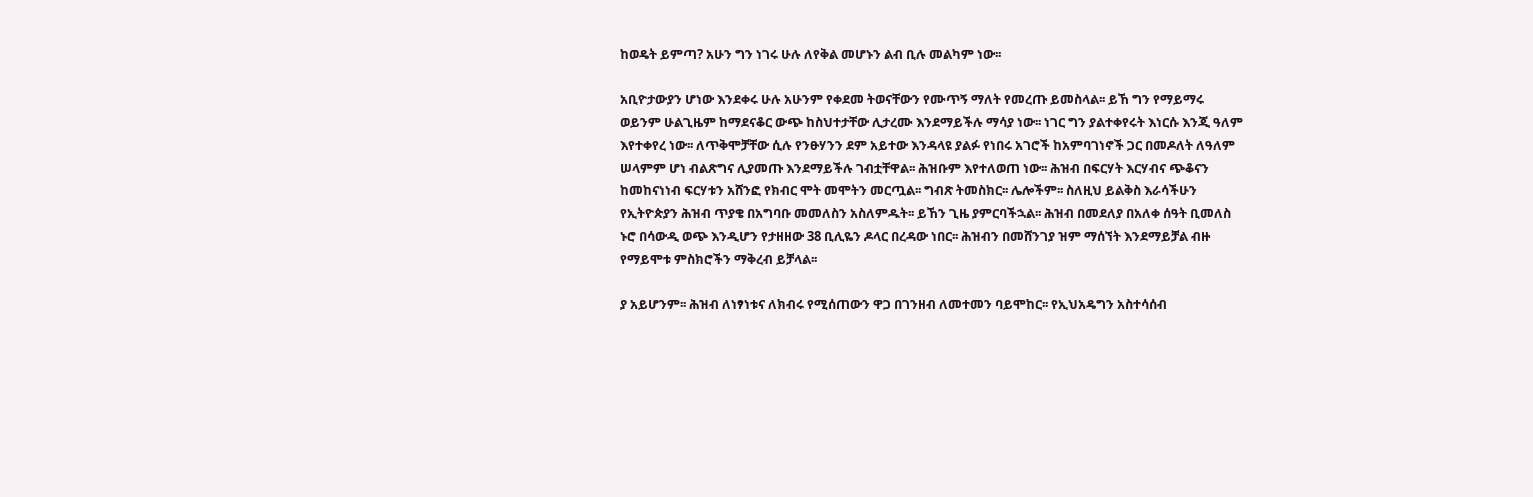ከወዴት ይምጣ? አሁን ግን ነገሩ ሁሉ ለየቅል መሆኑን ልብ ቢሉ መልካም ነው፡፡

አቢዮታውያን ሆነው እንደቀሩ ሁሉ አሁንም የቀደመ ትወናቸውን የሙጥኝ ማለት የመረጡ ይመስላል፡፡ ይኸ ግን የማይማሩ ወይንም ሁልጊዜም ከማደናቆር ውጭ ከስህተታቸው ሊታረሙ እንደማይችሉ ማሳያ ነው፡፡ ነገር ግን ያልተቀየሩት እነርሱ እንጂ ዓለም እየተቀየረ ነው፡፡ ለጥቅሞቻቸው ሲሉ የንፁሃንን ደም አይተው እንዳላዩ ያልፉ የነበሩ አገሮች ከአምባገነኖች ጋር በመዶለት ለዓለም ሠላምም ሆነ ብልጽግና ሊያመጡ እንደማይችሉ ገብቷቸዋል፡፡ ሕዝቡም እየተለወጠ ነው፡፡ ሕዝብ በፍርሃት እርሃብና ጭቆናን ከመከናነነብ ፍርሃቱን አሸንፎ የክብር ሞት መሞትን መርጧል፡፡ ግብጽ ትመስክር፡፡ ሌሎችም፡፡ ስለዚህ ይልቅስ እራሳችሁን የኢትዮጵያን ሕዝብ ጥያቄ በአግባቡ መመለስን አስለምዱት፡፡ ይኸን ጊዜ ያምርባችኋል፡፡ ሕዝብ በመደለያ በአለቀ ሰዓት ቢመለስ ኑሮ በሳውዲ ወጭ እንዲሆን የታዘዘው 38 ቢሊዬን ዶላር በረዳው ነበር፡፡ ሕዝብን በመሸንገያ ዝም ማሰኘት እንደማይቻል ብዙ የማይሞቱ ምስክሮችን ማቅረብ ይቻላል፡፡

ያ አይሆንም፡፡ ሕዝብ ለነፃነቱና ለክብሩ የሚሰጠውን ዋጋ በገንዘብ ለመተመን ባይሞከር፡፡ የኢህአዴግን አስተሳሰብ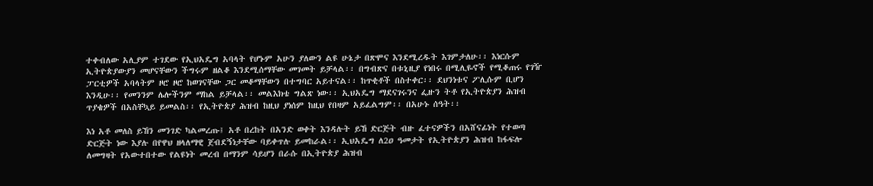ተቀብለው አሊያም ተገደው የኢህአዴግ አባላት የሆኑም አሁን ያለውን ልዩ ሁኔታ በጽሞና እንደሚረዱት እገምታለሁ፡፡ እነርሱም ኢትዮጵያውያን መሆናቸውን ችግሩም ዘልቆ እንደሚሰማቸው መገመት ይቻላል፡፡ በግብጽና በቱኒዚያ የነበሩ በሚሊዬኖች የሚቆጠሩ የገዥ ፓርቲዎች አባላትም ዞሮ ዞሮ ከወገናቸው ጋር መቆማቸውን በተግባር አይተናል፡፡ ከጥቂቶች በስተቀር፡፡ ደህንነቱና ፖሊሱም ቢሆን እንዲሁ፡፡ የመንንም ሌሎችንም ማከል ይቻላል፡፡ መልእክቴ ግልጽ ነው፡፡ ኢህአዴግ ማደናገሩንና ፌዙን ትቶ የኢትዮጵያን ሕዝብ ጥያቄዎች በአስቸኳይ ይመልስ፡፡ የኢትዮጵያ ሕዝብ ከዚህ ያነሰም ከዚህ የበዛም አይፈልግም፡፡ በአሁኑ ሰዓት፡፡

እነ አቶ መለስ ይኸን መንገድ ካልመረጡ፤ አቶ በረከት በአንድ ወቀት እንዳሉት ይኸ ድርጅት ብዙ ፈተናዎችን በአሸናፊነት የተወጣ ድርጅት ነው እያሉ በየዋህ ዘላለማዊ ጀብደኝነታቸው ባይቀጥሉ ይመከራል፡፡ ኢህአዴግ ለ2ዐ ዓመታት የኢትዮጵያን ሕዝብ ከፋፍሎ ለመግዛት የአውተበተው የልዩነት መረብ በማንም ሳይሆን በራሱ በኢትዮጵያ ሕዝብ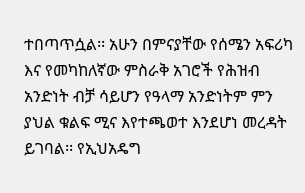ተበጣጥሷል፡፡ አሁን በምናያቸው የሰሜን አፍሪካ እና የመካከለኛው ምስራቅ አገሮች የሕዝብ አንድነት ብቻ ሳይሆን የዓላማ አንድነትም ምን ያህል ቁልፍ ሚና እየተጫወተ እንደሆነ መረዳት ይገባል፡፡ የኢህአዴግ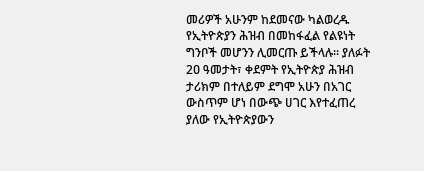መሪዎች አሁንም ከደመናው ካልወረዱ የኢትዮጵያን ሕዝብ በመከፋፈል የልዩነት ግንቦች መሆንን ሊመርጡ ይችላሉ፡፡ ያለፉት 2ዐ ዓመታት፣ ቀደምት የኢትዮጵያ ሕዝብ ታሪክም በተለይም ደግሞ አሁን በአገር ውስጥም ሆነ በውጭ ሀገር እየተፈጠረ ያለው የኢትዮጵያውን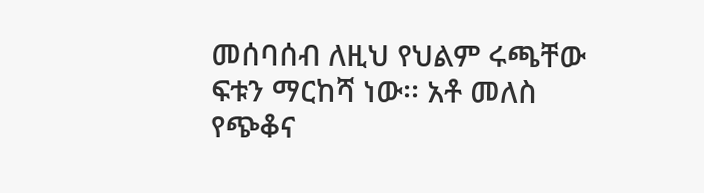መሰባሰብ ለዚህ የህልም ሩጫቸው ፍቱን ማርከሻ ነው፡፡ አቶ መለስ የጭቆና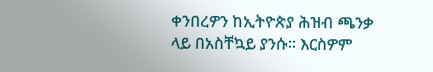ቀንበረዎን ከኢትዮጵያ ሕዝብ ጫንቃ ላይ በአስቸኳይ ያንሱ፡፡ እርስዎም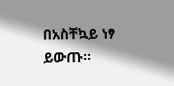በአስቸኳይ ነፃ ይውጡ፡፡